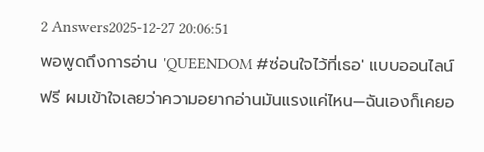2 Answers2025-12-27 20:06:51
พอพูดถึงการอ่าน 'QUEENDOM #ซ่อนใจไว้ที่เธอ' แบบออนไลน์ฟรี ผมเข้าใจเลยว่าความอยากอ่านมันแรงแค่ไหน—ฉันเองก็เคยอ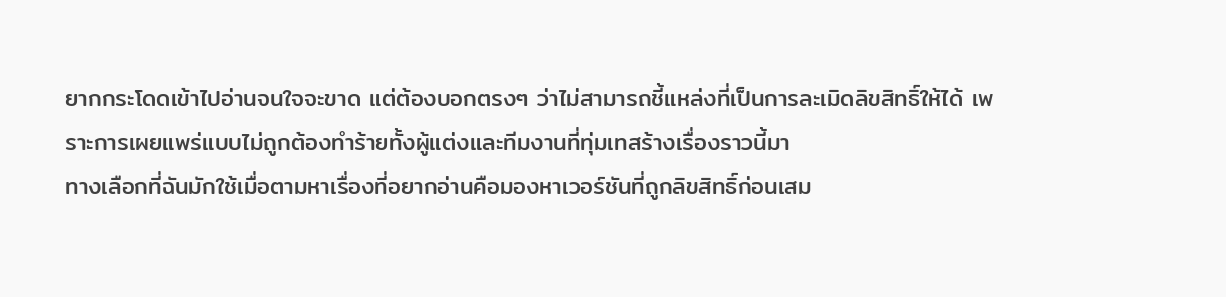ยากกระโดดเข้าไปอ่านจนใจจะขาด แต่ต้องบอกตรงๆ ว่าไม่สามารถชี้แหล่งที่เป็นการละเมิดลิขสิทธิ์ให้ได้ เพราะการเผยแพร่แบบไม่ถูกต้องทำร้ายทั้งผู้แต่งและทีมงานที่ทุ่มเทสร้างเรื่องราวนี้มา
ทางเลือกที่ฉันมักใช้เมื่อตามหาเรื่องที่อยากอ่านคือมองหาเวอร์ชันที่ถูกลิขสิทธิ์ก่อนเสม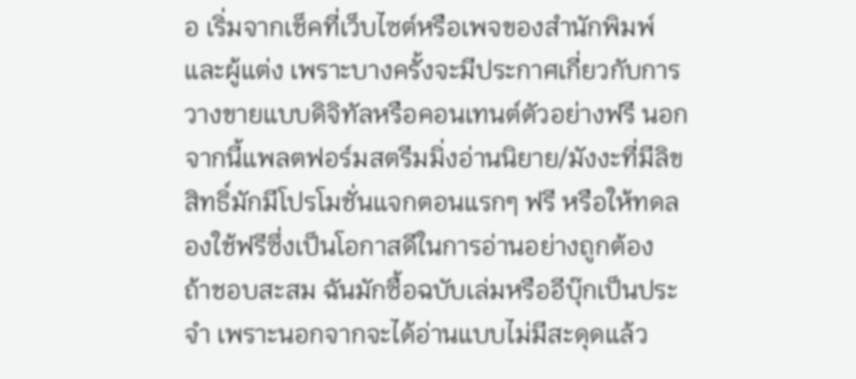อ เริ่มจากเช็คที่เว็บไซต์หรือเพจของสำนักพิมพ์และผู้แต่ง เพราะบางครั้งจะมีประกาศเกี่ยวกับการวางขายแบบดิจิทัลหรือคอนเทนต์ตัวอย่างฟรี นอกจากนี้แพลตฟอร์มสตรีมมิ่งอ่านนิยาย/มังงะที่มีลิขสิทธิ์มักมีโปรโมชั่นแจกตอนแรกๆ ฟรี หรือให้ทดลองใช้ฟรีซึ่งเป็นโอกาสดีในการอ่านอย่างถูกต้อง
ถ้าชอบสะสม ฉันมักซื้อฉบับเล่มหรืออีบุ๊กเป็นประจำ เพราะนอกจากจะได้อ่านแบบไม่มีสะดุดแล้ว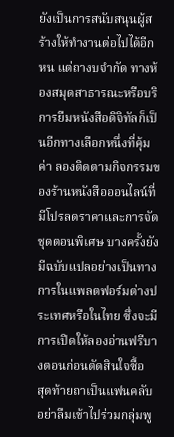ยังเป็นการสนับสนุนผู้สร้างให้ทำงานต่อไปได้อีกหน แต่ถางบจำกัด ทางห้องสมุดสาธารณะหรือบริการยืมหนังสือดิจิทัลก็เป็นอีกทางเลือกหนึ่งที่คุ้มค่า ลองติดตามกิจกรรมของร้านหนังสือออนไลน์ที่มีโปรลดราคาและการจัดชุดตอนพิเศษ บางครั้งยังมีฉบับแปลอย่างเป็นทางการในแพลตฟอร์มต่างประเทศหรือในไทย ซึ่งจะมีการเปิดให้ลองอ่านฟรีบางตอนก่อนตัดสินใจซื้อ
สุดท้ายถาเป็นแฟนคลับ อย่าลืมเข้าไปร่วมกลุ่มพู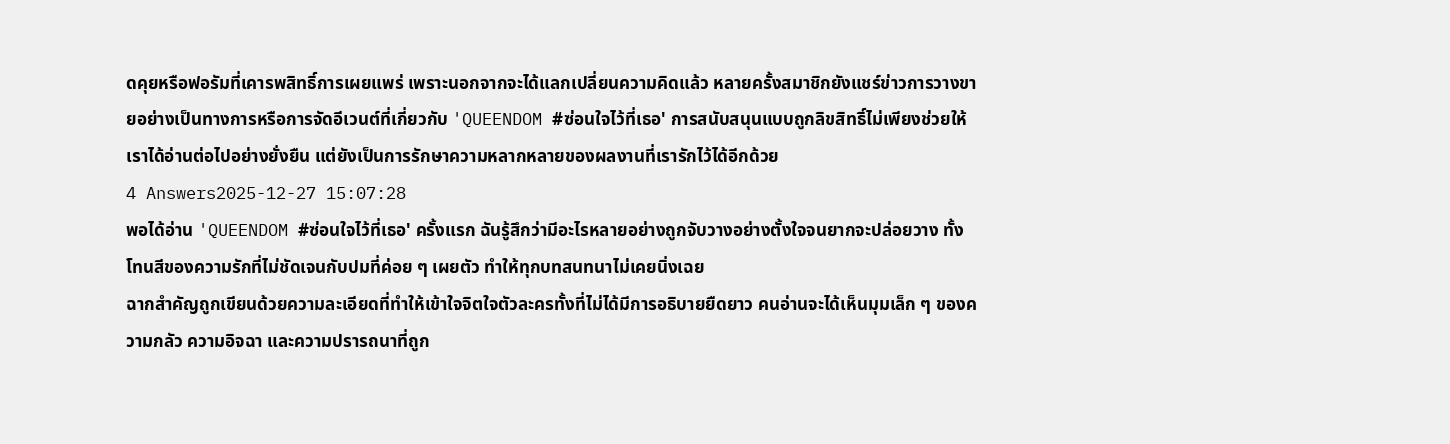ดคุยหรือฟอรัมที่เคารพสิทธิ์การเผยแพร่ เพราะนอกจากจะได้แลกเปลี่ยนความคิดแล้ว หลายครั้งสมาชิกยังแชร์ข่าวการวางขายอย่างเป็นทางการหรือการจัดอีเวนต์ที่เกี่ยวกับ 'QUEENDOM #ซ่อนใจไว้ที่เธอ' การสนับสนุนแบบถูกลิขสิทธิ์ไม่เพียงช่วยให้เราได้อ่านต่อไปอย่างยั่งยืน แต่ยังเป็นการรักษาความหลากหลายของผลงานที่เรารักไว้ได้อีกด้วย
4 Answers2025-12-27 15:07:28
พอได้อ่าน 'QUEENDOM #ซ่อนใจไว้ที่เธอ' ครั้งแรก ฉันรู้สึกว่ามีอะไรหลายอย่างถูกจับวางอย่างตั้งใจจนยากจะปล่อยวาง ทั้งโทนสีของความรักที่ไม่ชัดเจนกับปมที่ค่อย ๆ เผยตัว ทำให้ทุกบทสนทนาไม่เคยนิ่งเฉย
ฉากสำคัญถูกเขียนด้วยความละเอียดที่ทำให้เข้าใจจิตใจตัวละครทั้งที่ไม่ได้มีการอธิบายยืดยาว คนอ่านจะได้เห็นมุมเล็ก ๆ ของความกลัว ความอิจฉา และความปรารถนาที่ถูก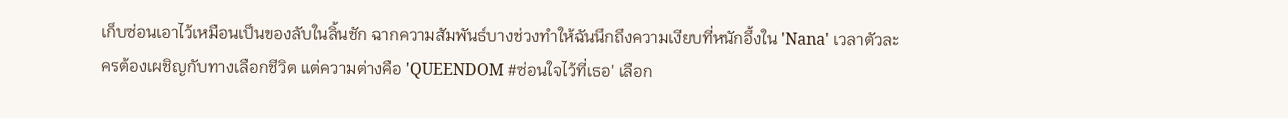เก็บซ่อนเอาไว้เหมือนเป็นของลับในลิ้นชัก ฉากความสัมพันธ์บางช่วงทำให้ฉันนึกถึงความเงียบที่หนักอึ้งใน 'Nana' เวลาตัวละครต้องเผชิญกับทางเลือกชีวิต แต่ความต่างคือ 'QUEENDOM #ซ่อนใจไว้ที่เธอ' เลือก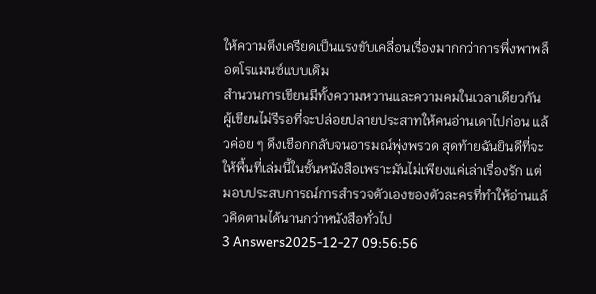ให้ความตึงเครียดเป็นแรงขับเคลื่อนเรื่องมากกว่าการพึ่งพาพล็อตโรแมนซ์แบบเดิม
สำนวนการเขียนมีทั้งความหวานและความคมในเวลาเดียวกัน ผู้เขียนไม่รีรอที่จะปล่อยปลายประสาทให้คนอ่านเดาไปก่อน แล้วค่อย ๆ ดึงเชือกกลับจนอารมณ์พุ่งพรวด สุดท้ายฉันยินดีที่จะให้พื้นที่เล่มนี้ในชั้นหนังสือเพราะมันไม่เพียงแค่เล่าเรื่องรัก แต่มอบประสบการณ์การสำรวจตัวเองของตัวละครที่ทำให้อ่านแล้วคิดตามได้นานกว่าหนังสือทั่วไป
3 Answers2025-12-27 09:56:56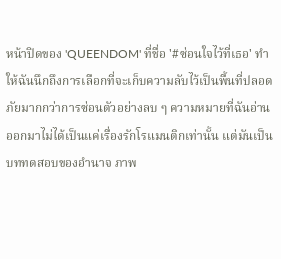หน้าปิดของ 'QUEENDOM' ที่ชื่อ '#ซ่อนใจไว้ที่เธอ' ทำให้ฉันนึกถึงการเลือกที่จะเก็บความลับไว้เป็นพื้นที่ปลอดภัยมากกว่าการซ่อนตัวอย่างลบ ๆ ความหมายที่ฉันอ่านออกมาไม่ได้เป็นแค่เรื่องรักโรแมนติกเท่านั้น แต่มันเป็นบททดสอบของอำนาจ ภาพ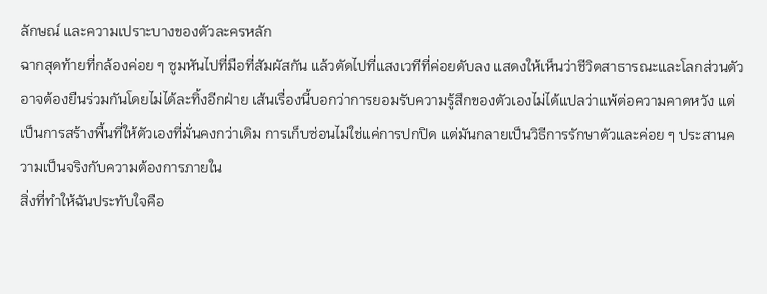ลักษณ์ และความเปราะบางของตัวละครหลัก
ฉากสุดท้ายที่กล้องค่อย ๆ ซูมหันไปที่มือที่สัมผัสกัน แล้วตัดไปที่แสงเวทีที่ค่อยดับลง แสดงให้เห็นว่าชีวิตสาธารณะและโลกส่วนตัวอาจต้องยืนร่วมกันโดยไม่ได้ละทิ้งอีกฝ่าย เส้นเรื่องนี้บอกว่าการยอมรับความรู้สึกของตัวเองไม่ได้แปลว่าแพ้ต่อความคาดหวัง แต่เป็นการสร้างพื้นที่ให้ตัวเองที่มั่นคงกว่าเดิม การเก็บซ่อนไม่ใช่แค่การปกปิด แต่มันกลายเป็นวิธีการรักษาตัวและค่อย ๆ ประสานความเป็นจริงกับความต้องการภายใน
สิ่งที่ทำให้ฉันประทับใจคือ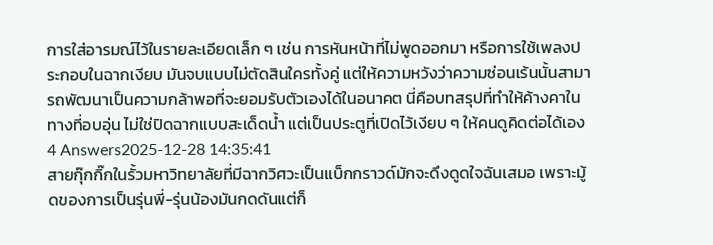การใส่อารมณ์ไว้ในรายละเอียดเล็ก ๆ เช่น การหันหน้าที่ไม่พูดออกมา หรือการใช้เพลงประกอบในฉากเงียบ มันจบแบบไม่ตัดสินใครทั้งคู่ แต่ให้ความหวังว่าความซ่อนเร้นนั้นสามารถพัฒนาเป็นความกล้าพอที่จะยอมรับตัวเองได้ในอนาคต นี่คือบทสรุปที่ทำให้ค้างคาในทางที่อบอุ่น ไม่ใช่ปิดฉากแบบสะเด็ดน้ำ แต่เป็นประตูที่เปิดไว้เงียบ ๆ ให้คนดูคิดต่อได้เอง
4 Answers2025-12-28 14:35:41
สายกุ๊กกิ๊กในรั้วมหาวิทยาลัยที่มีฉากวิศวะเป็นแบ็กกราวด์มักจะดึงดูดใจฉันเสมอ เพราะมู้ดของการเป็นรุ่นพี่-รุ่นน้องมันกดดันแต่ก็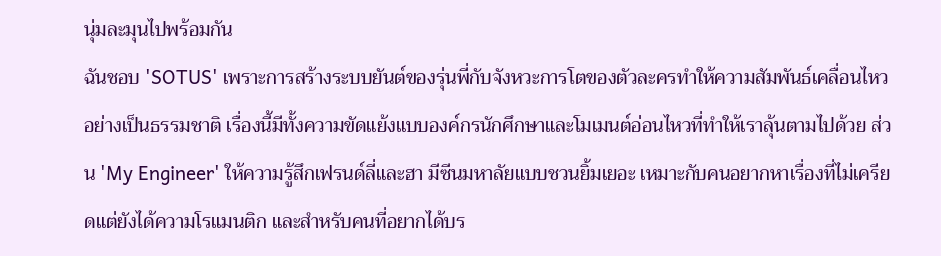นุ่มละมุนไปพร้อมกัน
ฉันชอบ 'SOTUS' เพราะการสร้างระบบยันต์ของรุ่นพี่กับจังหวะการโตของตัวละครทำให้ความสัมพันธ์เคลื่อนไหวอย่างเป็นธรรมชาติ เรื่องนี้มีทั้งความขัดแย้งแบบองค์กรนักศึกษาและโมเมนต์อ่อนไหวที่ทำให้เราลุ้นตามไปด้วย ส่วน 'My Engineer' ให้ความรู้สึกเฟรนด์ลี่และฮา มีซีนมหาลัยแบบชวนยิ้มเยอะ เหมาะกับคนอยากหาเรื่องที่ไม่เครียดแต่ยังได้ความโรแมนติก และสำหรับคนที่อยากได้บร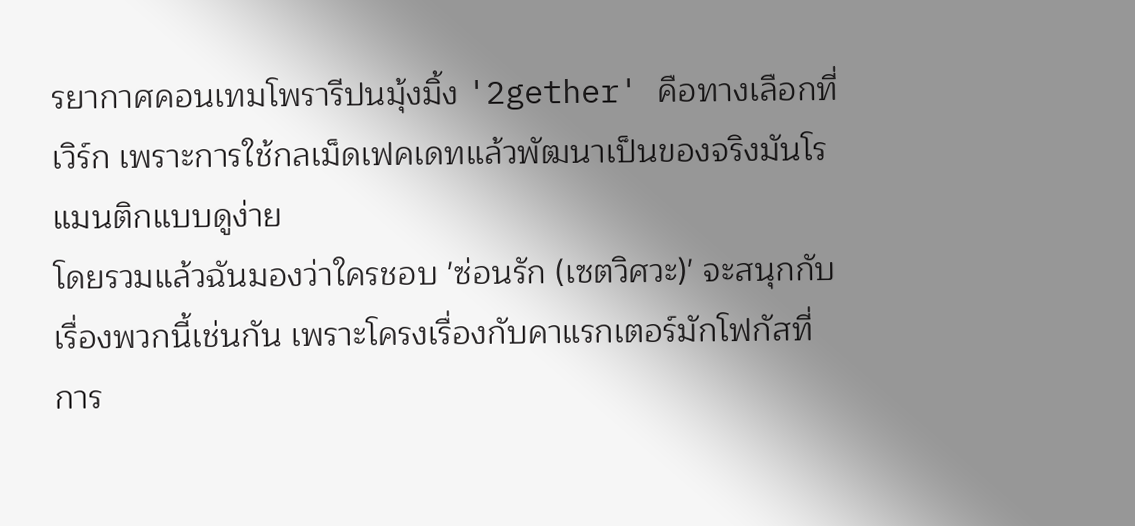รยากาศคอนเทมโพรารีปนมุ้งมิ้ง '2gether' คือทางเลือกที่เวิร์ก เพราะการใช้กลเม็ดเฟคเดทแล้วพัฒนาเป็นของจริงมันโรแมนติกแบบดูง่าย
โดยรวมแล้วฉันมองว่าใครชอบ 'ซ่อนรัก (เซตวิศวะ)' จะสนุกกับเรื่องพวกนี้เช่นกัน เพราะโครงเรื่องกับคาแรกเตอร์มักโฟกัสที่การ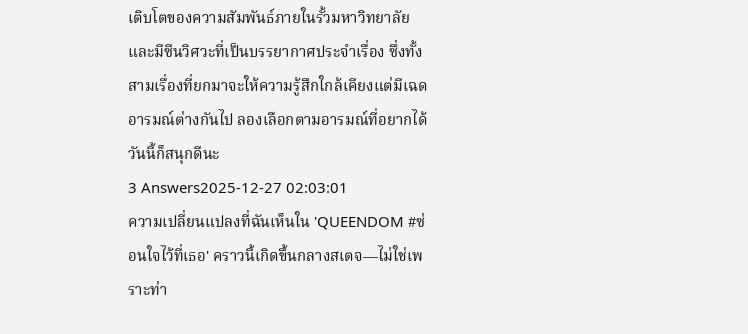เติบโตของความสัมพันธ์ภายในรั้วมหาวิทยาลัยและมีซีนวิศวะที่เป็นบรรยากาศประจำเรื่อง ซึ่งทั้งสามเรื่องที่ยกมาจะให้ความรู้สึกใกล้เคียงแต่มีเฉดอารมณ์ต่างกันไป ลองเลือกตามอารมณ์ที่อยากได้วันนี้ก็สนุกดีนะ
3 Answers2025-12-27 02:03:01
ความเปลี่ยนแปลงที่ฉันเห็นใน 'QUEENDOM #ซ่อนใจไว้ที่เธอ' คราวนี้เกิดขึ้นกลางสเตจ—ไม่ใช่เพราะท่า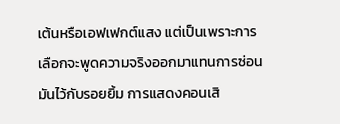เต้นหรือเอฟเฟกต์แสง แต่เป็นเพราะการเลือกจะพูดความจริงออกมาแทนการซ่อนมันไว้กับรอยยิ้ม การแสดงคอนเสิ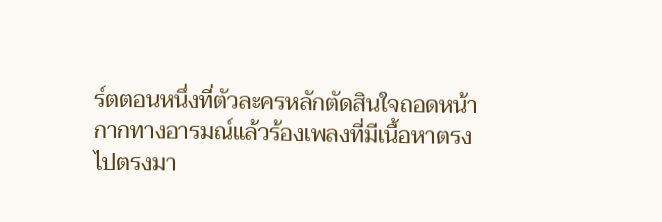ร์ตตอนหนึ่งที่ตัวละครหลักตัดสินใจถอดหน้ากากทางอารมณ์แล้วร้องเพลงที่มีเนื้อหาตรงไปตรงมา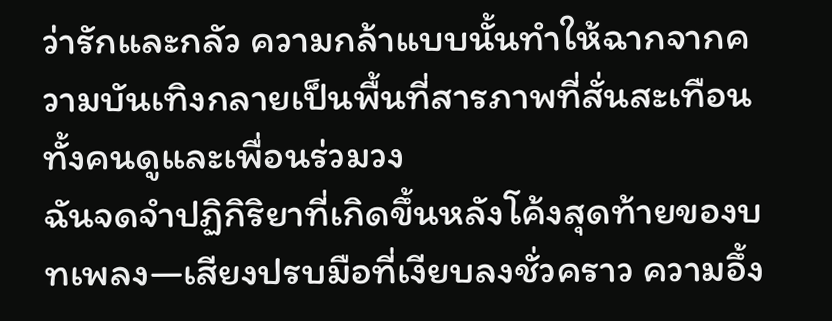ว่ารักและกลัว ความกล้าแบบนั้นทำให้ฉากจากความบันเทิงกลายเป็นพื้นที่สารภาพที่สั่นสะเทือนทั้งคนดูและเพื่อนร่วมวง
ฉันจดจำปฏิกิริยาที่เกิดขึ้นหลังโค้งสุดท้ายของบทเพลง—เสียงปรบมือที่เงียบลงชั่วคราว ความอึ้ง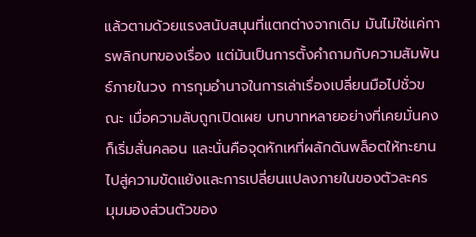แล้วตามด้วยแรงสนับสนุนที่แตกต่างจากเดิม มันไม่ใช่แค่การพลิกบทของเรื่อง แต่มันเป็นการตั้งคำถามกับความสัมพันธ์ภายในวง การกุมอำนาจในการเล่าเรื่องเปลี่ยนมือไปชั่วขณะ เมื่อความลับถูกเปิดเผย บทบาทหลายอย่างที่เคยมั่นคงก็เริ่มสั่นคลอน และนั่นคือจุดหักเหที่ผลักดันพล็อตให้ทะยานไปสู่ความขัดแย้งและการเปลี่ยนแปลงภายในของตัวละคร
มุมมองส่วนตัวของ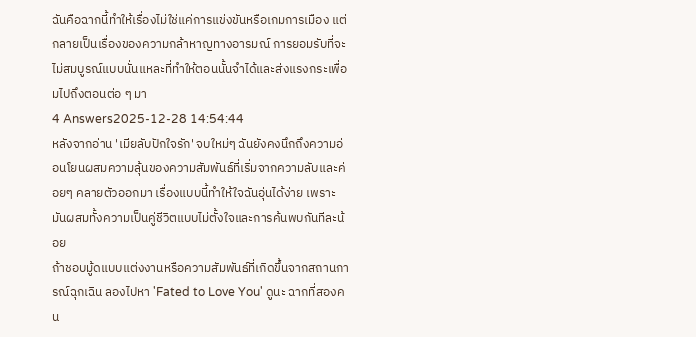ฉันคือฉากนี้ทำให้เรื่องไม่ใช่แค่การแข่งขันหรือเกมการเมือง แต่กลายเป็นเรื่องของความกล้าหาญทางอารมณ์ การยอมรับที่จะไม่สมบูรณ์แบบนั่นแหละที่ทำให้ตอนนั้นจำได้และส่งแรงกระเพื่อมไปถึงตอนต่อ ๆ มา
4 Answers2025-12-28 14:54:44
หลังจากอ่าน 'เมียลับปักใจรัก' จบใหม่ๆ ฉันยังคงนึกถึงความอ่อนโยนผสมความลุ้นของความสัมพันธ์ที่เริ่มจากความลับและค่อยๆ คลายตัวออกมา เรื่องแบบนี้ทำให้ใจฉันอุ่นได้ง่าย เพราะมันผสมทั้งความเป็นคู่ชีวิตแบบไม่ตั้งใจและการค้นพบกันทีละน้อย
ถ้าชอบมู้ดแบบแต่งงานหรือความสัมพันธ์ที่เกิดขึ้นจากสถานการณ์ฉุกเฉิน ลองไปหา 'Fated to Love You' ดูนะ ฉากที่สองคน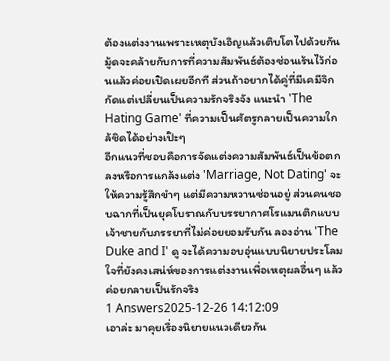ต้องแต่งงานเพราะเหตุบังเอิญแล้วเติบโตไปด้วยกัน มู้ดจะคล้ายกับการที่ความสัมพันธ์ต้องซ่อนเร้นไว้ก่อนแล้วค่อยเปิดเผยอีกที ส่วนถ้าอยากได้คู่ที่มีเคมีจิกกัดแต่เปลี่ยนเป็นความรักจริงจัง แนะนำ 'The Hating Game' ที่ความเป็นศัตรูกลายเป็นความใกล้ชิดได้อย่างเป๊ะๆ
อีกแนวที่ชอบคือการจัดแต่งความสัมพันธ์เป็นข้อตกลงหรือการแกล้งแต่ง 'Marriage, Not Dating' จะให้ความรู้สึกขำๆ แต่มีความหวานซ่อนอยู่ ส่วนคนชอบฉากที่เป็นยุคโบราณกับบรรยากาศโรแมนติกแบบเจ้าชายกับภรรยาที่ไม่ค่อยยอมรับกัน ลองอ่าน 'The Duke and I' ดู จะได้ความอบอุ่นแบบนิยายประโลมใจที่ยังคงเสน่ห์ของการแต่งงานเพื่อเหตุผลอื่นๆ แล้วค่อยกลายเป็นรักจริง
1 Answers2025-12-26 14:12:09
เอาล่ะ มาคุยเรื่องนิยายแนวเดียวกัน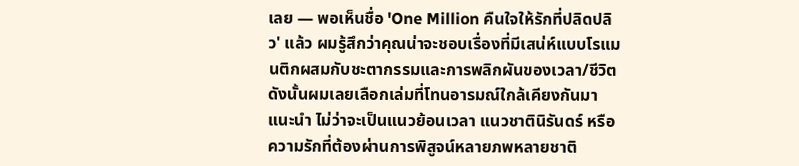เลย — พอเห็นชื่อ 'One Million คืนใจให้รักที่ปลิดปลิว' แล้ว ผมรู้สึกว่าคุณน่าจะชอบเรื่องที่มีเสน่ห์แบบโรแมนติกผสมกับชะตากรรมและการพลิกผันของเวลา/ชีวิต ดังนั้นผมเลยเลือกเล่มที่โทนอารมณ์ใกล้เคียงกันมาแนะนำ ไม่ว่าจะเป็นแนวย้อนเวลา แนวชาตินิรันดร์ หรือความรักที่ต้องผ่านการพิสูจน์หลายภพหลายชาติ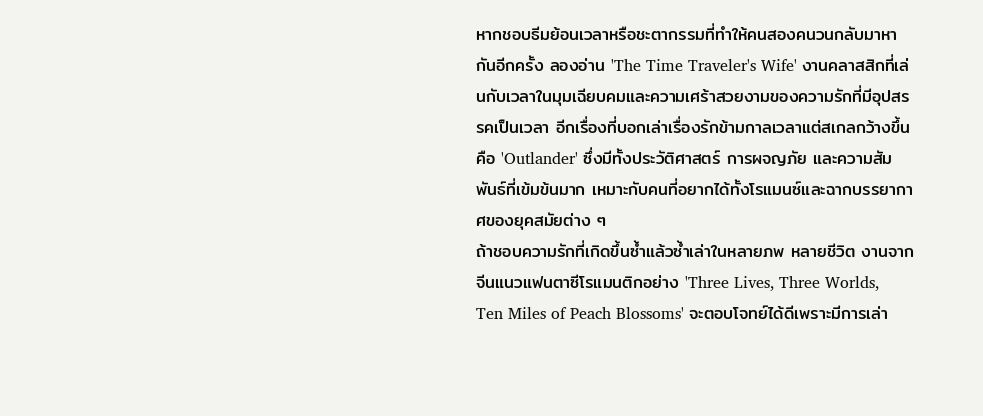หากชอบธีมย้อนเวลาหรือชะตากรรมที่ทำให้คนสองคนวนกลับมาหากันอีกครั้ง ลองอ่าน 'The Time Traveler's Wife' งานคลาสสิกที่เล่นกับเวลาในมุมเฉียบคมและความเศร้าสวยงามของความรักที่มีอุปสรรคเป็นเวลา อีกเรื่องที่บอกเล่าเรื่องรักข้ามกาลเวลาแต่สเกลกว้างขึ้นคือ 'Outlander' ซึ่งมีทั้งประวัติศาสตร์ การผจญภัย และความสัมพันธ์ที่เข้มข้นมาก เหมาะกับคนที่อยากได้ทั้งโรแมนซ์และฉากบรรยากาศของยุคสมัยต่าง ๆ
ถ้าชอบความรักที่เกิดขึ้นซ้ำแล้วซ้ำเล่าในหลายภพ หลายชีวิต งานจากจีนแนวแฟนตาซีโรแมนติกอย่าง 'Three Lives, Three Worlds, Ten Miles of Peach Blossoms' จะตอบโจทย์ได้ดีเพราะมีการเล่า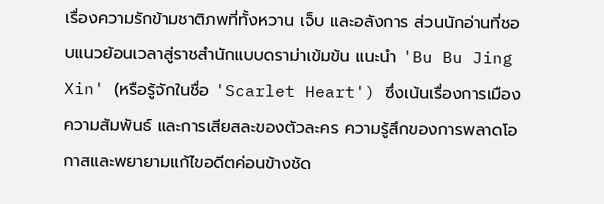เรื่องความรักข้ามชาติภพที่ทั้งหวาน เจ็บ และอลังการ ส่วนนักอ่านที่ชอบแนวย้อนเวลาสู่ราชสำนักแบบดราม่าเข้มข้น แนะนำ 'Bu Bu Jing Xin' (หรือรู้จักในชื่อ 'Scarlet Heart') ซึ่งเน้นเรื่องการเมือง ความสัมพันธ์ และการเสียสละของตัวละคร ความรู้สึกของการพลาดโอกาสและพยายามแก้ไขอดีตค่อนข้างชัด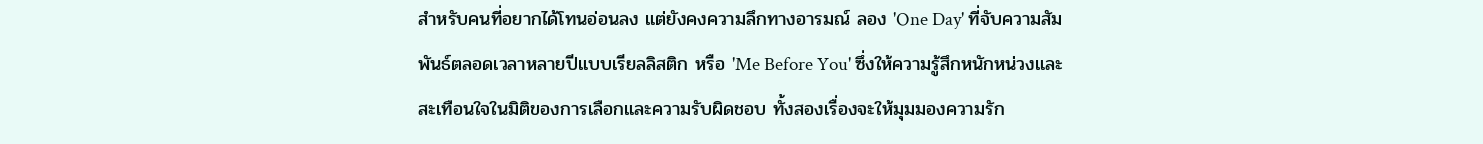สำหรับคนที่อยากได้โทนอ่อนลง แต่ยังคงความลึกทางอารมณ์ ลอง 'One Day' ที่จับความสัมพันธ์ตลอดเวลาหลายปีแบบเรียลลิสติก หรือ 'Me Before You' ซึ่งให้ความรู้สึกหนักหน่วงและสะเทือนใจในมิติของการเลือกและความรับผิดชอบ ทั้งสองเรื่องจะให้มุมมองความรัก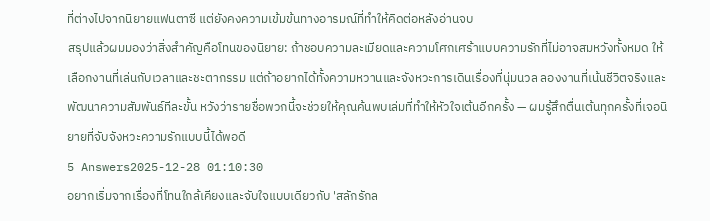ที่ต่างไปจากนิยายแฟนตาซี แต่ยังคงความเข้มข้นทางอารมณ์ที่ทำให้คิดต่อหลังอ่านจบ
สรุปแล้วผมมองว่าสิ่งสำคัญคือโทนของนิยาย: ถ้าชอบความละเมียดและความโศกเศร้าแบบความรักที่ไม่อาจสมหวังทั้งหมด ให้เลือกงานที่เล่นกับเวลาและชะตากรรม แต่ถ้าอยากได้ทั้งความหวานและจังหวะการเดินเรื่องที่นุ่มนวล ลองงานที่เน้นชีวิตจริงและพัฒนาความสัมพันธ์ทีละขั้น หวังว่ารายชื่อพวกนี้จะช่วยให้คุณค้นพบเล่มที่ทำให้หัวใจเต้นอีกครั้ง — ผมรู้สึกตื่นเต้นทุกครั้งที่เจอนิยายที่จับจังหวะความรักแบบนี้ได้พอดี
5 Answers2025-12-28 01:10:30
อยากเริ่มจากเรื่องที่โทนใกล้เคียงและจับใจแบบเดียวกับ 'สลักรักล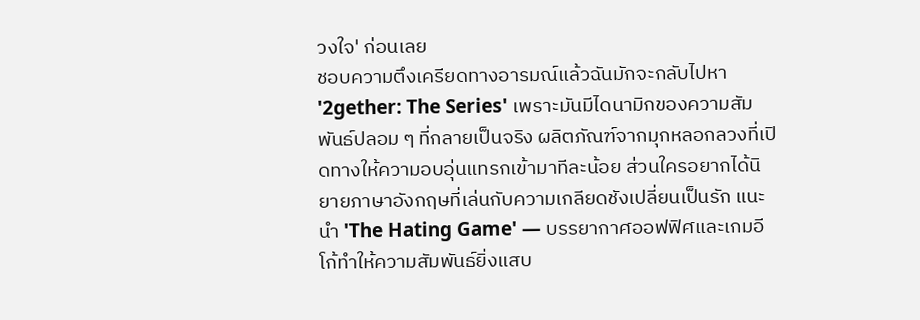วงใจ' ก่อนเลย
ชอบความตึงเครียดทางอารมณ์แล้วฉันมักจะกลับไปหา '2gether: The Series' เพราะมันมีไดนามิกของความสัมพันธ์ปลอม ๆ ที่กลายเป็นจริง ผลิตภัณฑ์จากมุกหลอกลวงที่เปิดทางให้ความอบอุ่นแทรกเข้ามาทีละน้อย ส่วนใครอยากได้นิยายภาษาอังกฤษที่เล่นกับความเกลียดชังเปลี่ยนเป็นรัก แนะนำ 'The Hating Game' — บรรยากาศออฟฟิศและเกมอีโก้ทำให้ความสัมพันธ์ยิ่งแสบ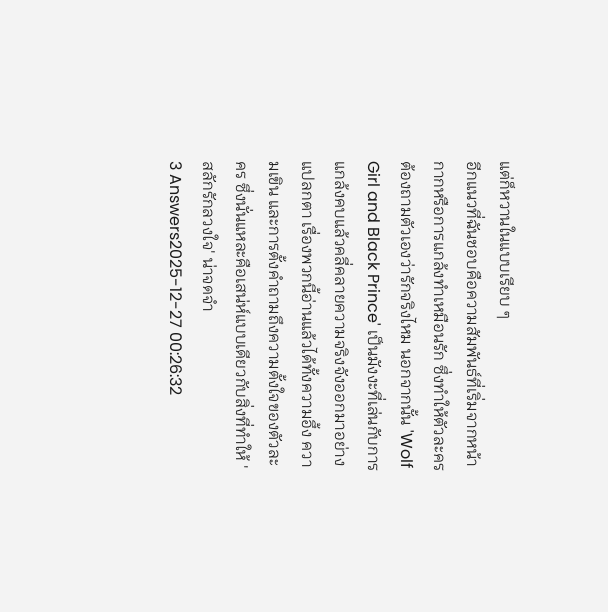แต่ก็หวานในแบบเรียบ ๆ
อีกแนวที่ฉันชอบคือความสัมพันธ์ที่เริ่มจากหน้ากากหรือการแกล้งทำเหมือนรัก ซึ่งทำให้ตัวละครต้องถามตัวเองว่ารักจริงไหม นอกจากนั้น 'Wolf Girl and Black Prince' เป็นมังงะที่เล่นกับการแกล้งคบแล้วคลี่คลายความจริงจังออกมาอย่างแปลกตา เรื่องพวกนี้อ่านแล้วได้ทั้งความอึ้ง ความเขิน และการตั้งคำถามถึงความตั้งใจของตัวละคร ซึ่งนั่นแหละคือเสน่ห์แบบเดียวกับสิ่งที่ทำให้ 'สลักรักลวงใจ' น่าจดจำ
3 Answers2025-12-27 00:26:32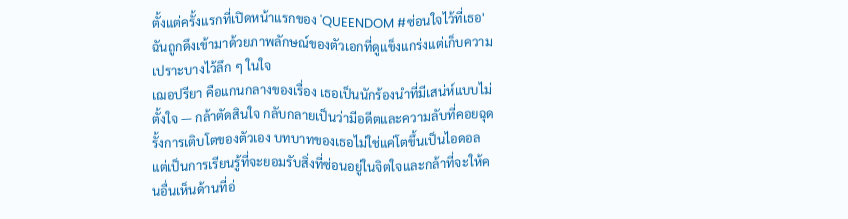ตั้งแต่ครั้งแรกที่เปิดหน้าแรกของ 'QUEENDOM #ซ่อนใจไว้ที่เธอ' ฉันถูกดึงเข้ามาด้วยภาพลักษณ์ของตัวเอกที่ดูแข็งแกร่งแต่เก็บความเปราะบางไว้ลึก ๆ ในใจ
เฌอปรียา คือแกนกลางของเรื่อง เธอเป็นนักร้องนำที่มีเสน่ห์แบบไม่ตั้งใจ — กล้าตัดสินใจ กลับกลายเป็นว่ามีอดีตและความลับที่คอยฉุดรั้งการเติบโตของตัวเอง บทบาทของเธอไม่ใช่แค่โตขึ้นเป็นไอดอล แต่เป็นการเรียนรู้ที่จะยอมรับสิ่งที่ซ่อนอยู่ในจิตใจและกล้าที่จะให้คนอื่นเห็นด้านที่อ่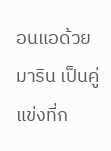อนแอด้วย
มาริน เป็นคู่แข่งที่ก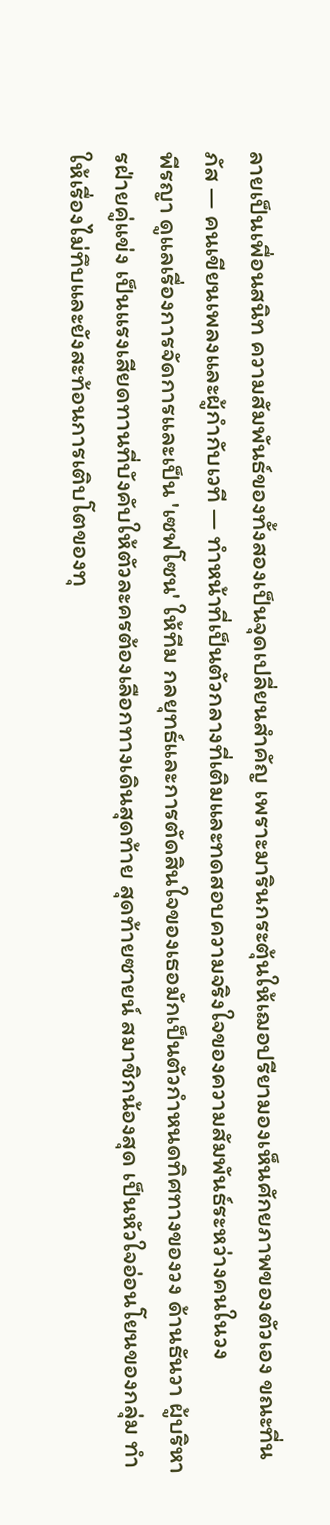ลายเป็นเพื่อนสนิท ความสัมพันธ์ของทั้งสองเป็นจุดเปลี่ยนสำคัญ เพราะมารินกระตุ้นให้เฌอปรียามองเห็นศักยภาพของตัวเอง ขณะที่นภัส — คนเขียนเพลงและผู้กำกับเวที — ทำหน้าที่เป็นตัวกลางที่เติมและทดสอบความจริงใจของความสัมพันธ์ระหว่างคนในวง
พีรญา ดูแลเรื่องการจัดการและเป็น 'เซฟโซน' ให้ทีม กลยุทธ์และการตัดสินใจของเธอมักเป็นตัวกำหนดทิศทางของวง ด้านธันวา ผู้บริหารฝ่ายคู่แข่ง เป็นแรงเสียดทานที่บังคับให้ตัวละครต้องเลือกทางเดินสุดท้าย สุดท้ายซายน์ สมาชิกน้องสุด เป็นหัวใจอ่อนโยนของกลุ่ม ทำให้เรื่องไม่ทึบและยังสะท้อนการเติบโตของทุ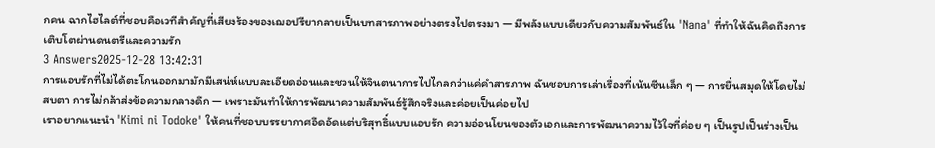กคน ฉากไฮไลต์ที่ชอบคือเวทีสำคัญที่เสียงร้องของเฌอปรียากลายเป็นบทสารภาพอย่างตรงไปตรงมา — มีพลังแบบเดียวกับความสัมพันธ์ใน 'Nana' ที่ทำให้ฉันคิดถึงการเติบโตผ่านดนตรีและความรัก
3 Answers2025-12-28 13:42:31
การแอบรักที่ไม่ได้ตะโกนออกมามักมีเสน่ห์แบบละเอียดอ่อนและชวนให้จินตนาการไปไกลกว่าแค่คำสารภาพ ฉันชอบการเล่าเรื่องที่เน้นซีนเล็ก ๆ — การยื่นสมุดให้โดยไม่สบตา การไม่กล้าส่งข้อความกลางดึก — เพราะมันทำให้การพัฒนาความสัมพันธ์รู้สึกจริงและค่อยเป็นค่อยไป
เราอยากแนะนำ 'Kimi ni Todoke' ให้คนที่ชอบบรรยากาศอึดอัดแต่บริสุทธิ์แบบแอบรัก ความอ่อนโยนของตัวเอกและการพัฒนาความไว้ใจที่ค่อย ๆ เป็นรูปเป็นร่างเป็น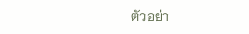ตัวอย่า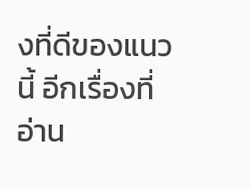งที่ดีของแนวนี้ อีกเรื่องที่อ่าน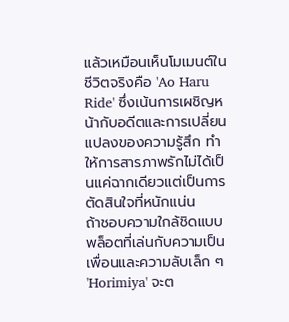แล้วเหมือนเห็นโมเมนต์ในชีวิตจริงคือ 'Ao Haru Ride' ซึ่งเน้นการเผชิญหน้ากับอดีตและการเปลี่ยนแปลงของความรู้สึก ทำให้การสารภาพรักไม่ได้เป็นแค่ฉากเดียวแต่เป็นการตัดสินใจที่หนักแน่น
ถ้าชอบความใกล้ชิดแบบพล็อตที่เล่นกับความเป็นเพื่อนและความลับเล็ก ๆ 'Horimiya' จะต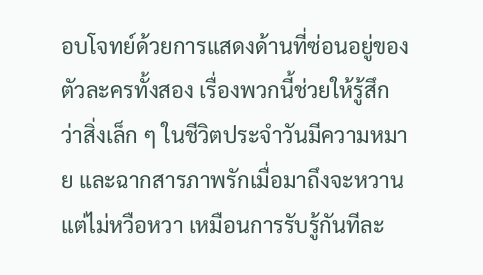อบโจทย์ด้วยการแสดงด้านที่ซ่อนอยู่ของตัวละครทั้งสอง เรื่องพวกนี้ช่วยให้รู้สึกว่าสิ่งเล็ก ๆ ในชีวิตประจำวันมีความหมาย และฉากสารภาพรักเมื่อมาถึงจะหวานแต่ไม่หวือหวา เหมือนการรับรู้กันทีละ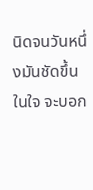นิดจนวันหนึ่งมันชัดขึ้นในใจ จะบอก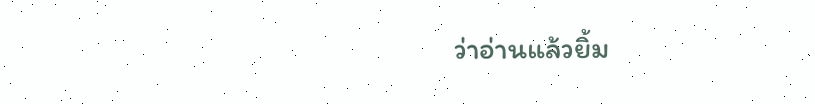ว่าอ่านแล้วยิ้ม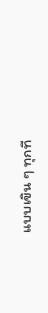แบบเขิน ๆ ทุกที